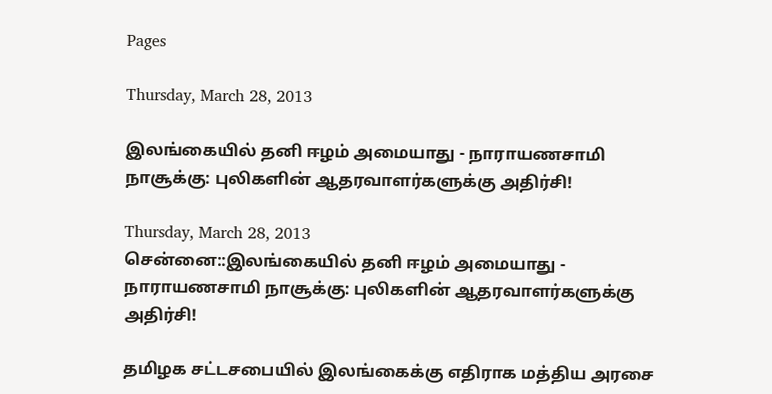Pages

Thursday, March 28, 2013

இலங்கையில் தனி ஈழம் அமையாது - நாராயணசாமி நாசூக்கு: புலிகளின் ஆதரவாளர்களுக்கு அதிர்சி!

Thursday, March 28, 2013
சென்னை::இலங்கையில் தனி ஈழம் அமையாது - நாராயணசாமி நாசூக்கு: புலிகளின் ஆதரவாளர்களுக்கு அதிர்சி!

தமிழக சட்டசபையில் இலங்கைக்கு எதிராக மத்திய அரசை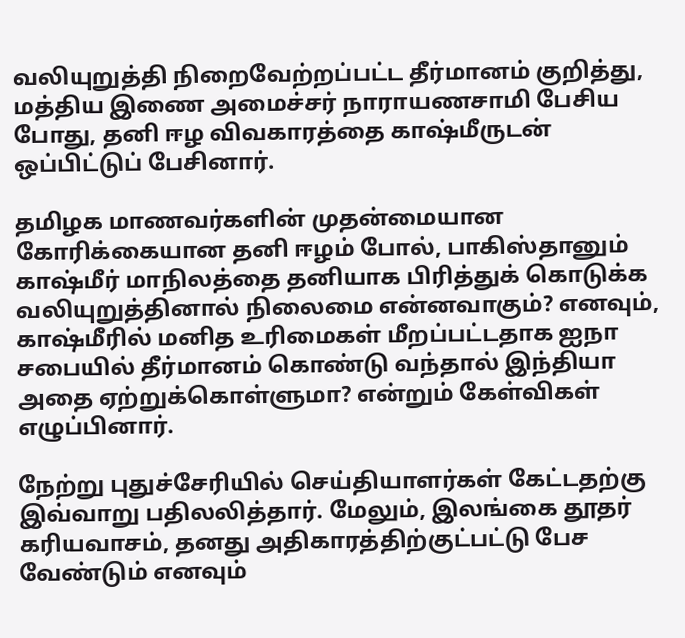வலியுறுத்தி நிறைவேற்றப்பட்ட தீர்மானம் குறித்து, மத்திய இணை அமைச்சர் நாராயணசாமி பேசிய போது, தனி ஈழ விவகாரத்தை காஷ்மீருடன் ஒப்பிட்டுப் பேசினார்.

தமிழக மாணவர்களின் முதன்மையான கோரிக்கையான தனி ஈழம் போல், பாகிஸ்தானும் காஷ்மீர் மாநிலத்தை தனியாக பிரித்துக் கொடுக்க வலியுறுத்தினால் நிலைமை என்னவாகும்? எனவும், காஷ்மீரில் மனித உரிமைகள் மீறப்பட்டதாக ஐநா சபையில் தீர்மானம் கொண்டு வந்தால் இந்தியா அதை ஏற்றுக்கொள்ளுமா? என்றும் கேள்விகள் எழுப்பினார்.

நேற்று புதுச்சேரியில் செய்தியாளர்கள் கேட்டதற்கு இவ்வாறு பதிலலித்தார். மேலும், இலங்கை தூதர் கரியவாசம், தனது அதிகாரத்திற்குட்பட்டு பேச வேண்டும் எனவும்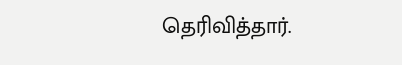தெரிவித்தார்.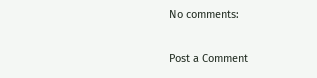No comments:

Post a Comment